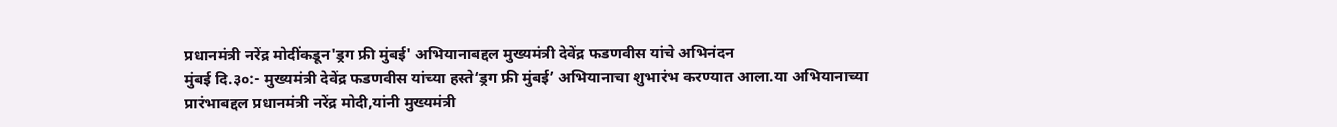प्रधानमंत्री नरेंद्र मोदींकडून'ड्रग फ्री मुंबई' अभियानाबद्दल मुख्यमंत्री देवेंद्र फडणवीस यांचे अभिनंदन
मुंबई दि.३०:- मुख्यमंत्री देवेंद्र फडणवीस यांच्या हस्ते‘ड्रग फ्री मुंबई’ अभियानाचा शुभारंभ करण्यात आला.या अभियानाच्या प्रारंभाबद्दल प्रधानमंत्री नरेंद्र मोदी,यांनी मुख्यमंत्री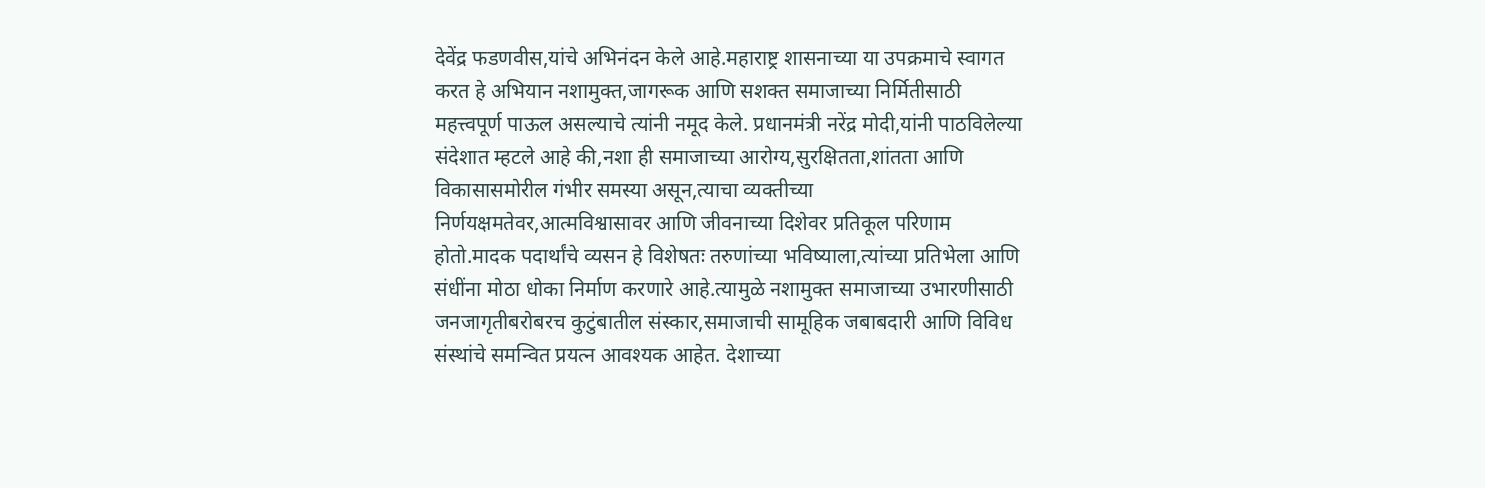देवेंद्र फडणवीस,यांचे अभिनंदन केले आहे.महाराष्ट्र शासनाच्या या उपक्रमाचे स्वागत करत हे अभियान नशामुक्त,जागरूक आणि सशक्त समाजाच्या निर्मितीसाठी महत्त्वपूर्ण पाऊल असल्याचे त्यांनी नमूद केले. प्रधानमंत्री नरेंद्र मोदी,यांनी पाठविलेल्या संदेशात म्हटले आहे की,नशा ही समाजाच्या आरोग्य,सुरक्षितता,शांतता आणि विकासासमोरील गंभीर समस्या असून,त्याचा व्यक्तीच्या निर्णयक्षमतेवर,आत्मविश्वासावर आणि जीवनाच्या दिशेवर प्रतिकूल परिणाम होतो.मादक पदार्थांचे व्यसन हे विशेषतः तरुणांच्या भविष्याला,त्यांच्या प्रतिभेला आणि संधींना मोठा धोका निर्माण करणारे आहे.त्यामुळे नशामुक्त समाजाच्या उभारणीसाठी जनजागृतीबरोबरच कुटुंबातील संस्कार,समाजाची सामूहिक जबाबदारी आणि विविध संस्थांचे समन्वित प्रयत्न आवश्यक आहेत. देशाच्या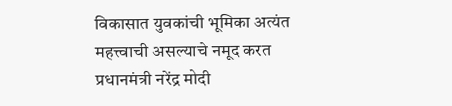विकासात युवकांची भूमिका अत्यंत महत्त्वाची असल्याचे नमूद करत प्रधानमंत्री नरेंद्र मोदी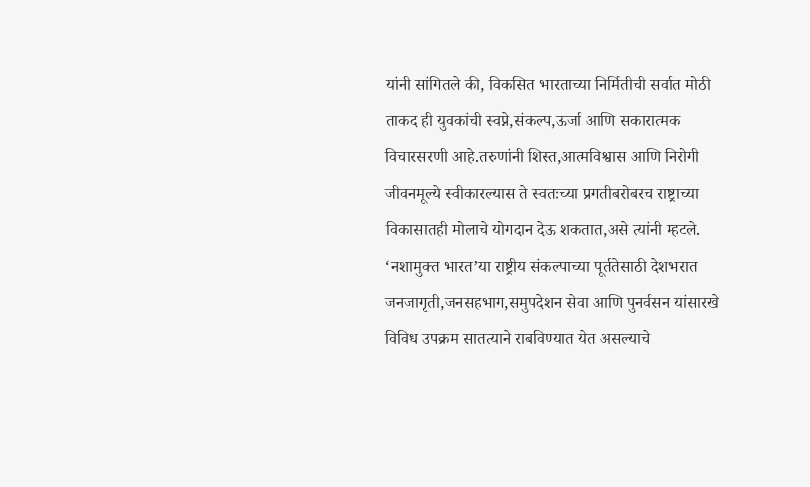यांनी सांगितले की, विकसित भारताच्या निर्मितीची सर्वात मोठी ताकद ही युवकांची स्वप्ने,संकल्प,ऊर्जा आणि सकारात्मक विचारसरणी आहे.तरुणांनी शिस्त,आत्मविश्वास आणि निरोगी जीवनमूल्ये स्वीकारल्यास ते स्वतःच्या प्रगतीबरोबरच राष्ट्राच्या विकासातही मोलाचे योगदान देऊ शकतात,असे त्यांनी म्हटले. ‘नशामुक्त भारत’या राष्ट्रीय संकल्पाच्या पूर्ततेसाठी देशभरात जनजागृती,जनसहभाग,समुपदेशन सेवा आणि पुनर्वसन यांसारखे विविध उपक्रम सातत्याने राबविण्यात येत असल्याचे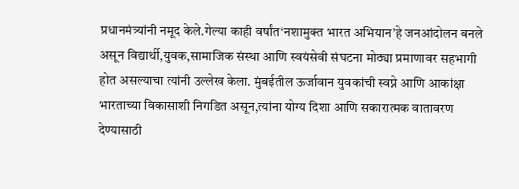प्रधानमंत्र्यांनी नमूद केले.गेल्या काही वर्षांत‘नशामुक्त भारत अभियान’हे जनआंदोलन बनले असून विद्यार्थी,युवक,सामाजिक संस्था आणि स्वयंसेवी संघटना मोठ्या प्रमाणावर सहभागी होत असल्याचा त्यांनी उल्लेख केला. मुंबईतील ऊर्जावान युवकांची स्वप्ने आणि आकांक्षा भारताच्या विकासाशी निगडित असून,त्यांना योग्य दिशा आणि सकारात्मक वातावरण देण्यासाठी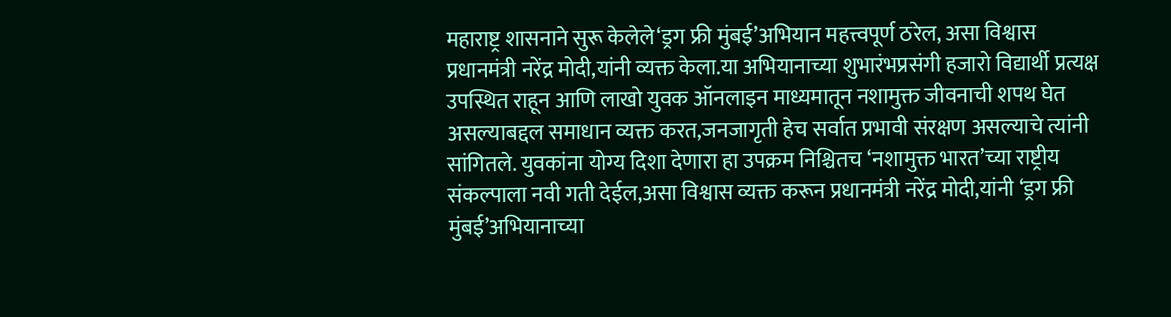महाराष्ट्र शासनाने सुरू केलेले‘ड्रग फ्री मुंबई’अभियान महत्त्वपूर्ण ठरेल, असा विश्वास प्रधानमंत्री नरेंद्र मोदी,यांनी व्यक्त केला.या अभियानाच्या शुभारंभप्रसंगी हजारो विद्यार्थी प्रत्यक्ष उपस्थित राहून आणि लाखो युवक ऑनलाइन माध्यमातून नशामुक्त जीवनाची शपथ घेत असल्याबद्दल समाधान व्यक्त करत,जनजागृती हेच सर्वात प्रभावी संरक्षण असल्याचे त्यांनी सांगितले. युवकांना योग्य दिशा देणारा हा उपक्रम निश्चितच ‘नशामुक्त भारत’च्या राष्ट्रीय संकल्पाला नवी गती देईल,असा विश्वास व्यक्त करून प्रधानमंत्री नरेंद्र मोदी,यांनी ‘ड्रग फ्री मुंबई’अभियानाच्या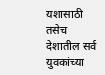यशासाठी तसेच देशातील सर्व युवकांच्या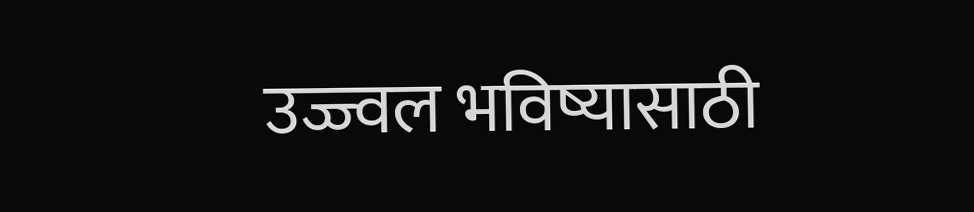उज्ज्वल भविष्यासाठी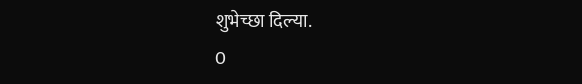शुभेच्छा दिल्या.
0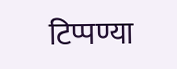टिप्पण्या